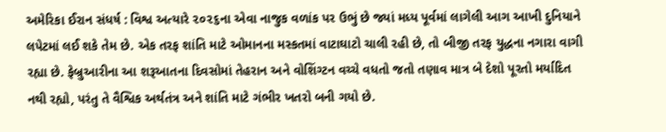અમેરિકા ઈરાન સંધર્ષ : વિશ્વ અત્યારે ૨૦૨૬ના એવા નાજુક વળાંક પર ઉભું છે જ્યાં મધ્ય પૂર્વમાં લાગેલી આગ આખી દુનિયાને લપેટમાં લઈ શકે તેમ છે. એક તરફ શાંતિ માટે ઓમાનના મસ્કતમાં વાટાઘાટો ચાલી રહી છે, તો બીજી તરફ યુદ્ધના નગારા વાગી રહ્યા છે. ફેબ્રુઆરીના આ શરૂઆતના દિવસોમાં તેહરાન અને વોશિંગ્ટન વચ્ચે વધતો જતો તણાવ માત્ર બે દેશો પૂરતો મર્યાદિત નથી રહ્યો, પરંતુ તે વૈશ્વિક અર્થતંત્ર અને શાંતિ માટે ગંભીર ખતરો બની ગયો છે.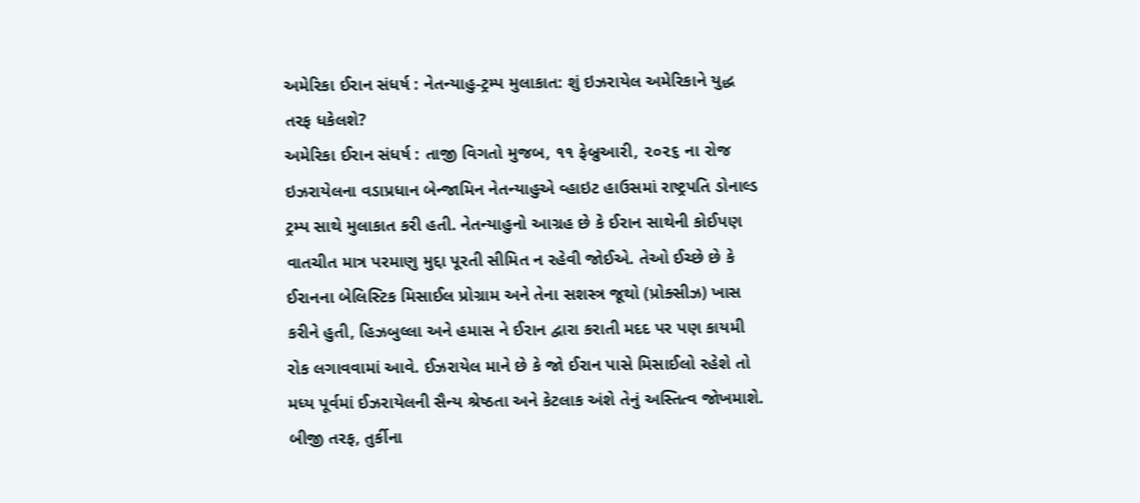અમેરિકા ઈરાન સંધર્ષ : નેતન્યાહુ-ટ્રમ્પ મુલાકાત: શું ઇઝરાયેલ અમેરિકાને યુદ્ધ તરફ ધકેલશે?
અમેરિકા ઈરાન સંધર્ષ : તાજી વિગતો મુજબ, ૧૧ ફેબ્રુઆરી, ૨૦૨૬ ના રોજ ઇઝરાયેલના વડાપ્રધાન બેન્જામિન નેતન્યાહુએ વ્હાઇટ હાઉસમાં રાષ્ટ્રપતિ ડોનાલ્ડ ટ્રમ્પ સાથે મુલાકાત કરી હતી. નેતન્યાહુનો આગ્રહ છે કે ઈરાન સાથેની કોઈપણ વાતચીત માત્ર પરમાણુ મુદ્દા પૂરતી સીમિત ન રહેવી જોઈએ. તેઓ ઈચ્છે છે કે ઈરાનના બેલિસ્ટિક મિસાઈલ પ્રોગ્રામ અને તેના સશસ્ત્ર જૂથો (પ્રોક્સીઝ) ખાસ કરીને હુતી, હિઝબુલ્લા અને હમાસ ને ઈરાન દ્વારા કરાતી મદદ પર પણ કાયમી રોક લગાવવામાં આવે. ઈઝરાયેલ માને છે કે જો ઈરાન પાસે મિસાઈલો રહેશે તો મધ્ય પૂર્વમાં ઈઝરાયેલની સૈન્ય શ્રેષ્ઠતા અને કેટલાક અંશે તેનું અસ્તિત્વ જોખમાશે. બીજી તરફ, તુર્કીના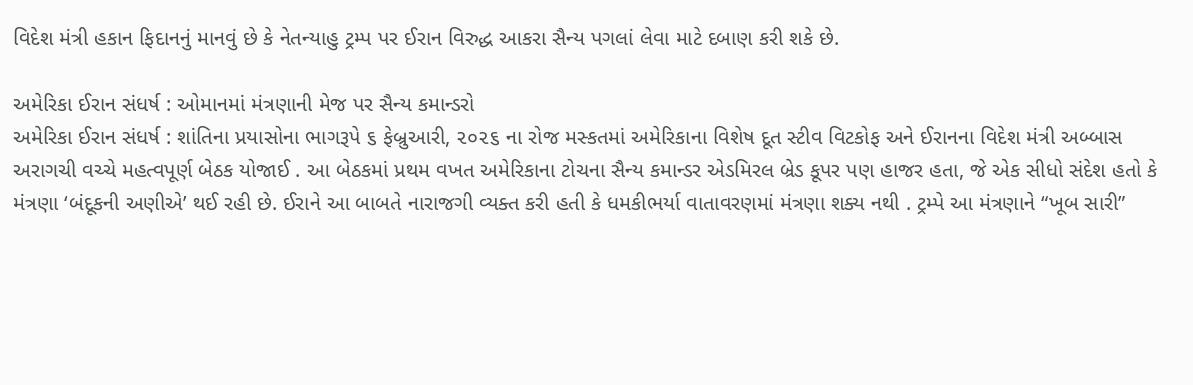વિદેશ મંત્રી હકાન ફિદાનનું માનવું છે કે નેતન્યાહુ ટ્રમ્પ પર ઈરાન વિરુદ્ધ આકરા સૈન્ય પગલાં લેવા માટે દબાણ કરી શકે છે.

અમેરિકા ઈરાન સંધર્ષ : ઓમાનમાં મંત્રણાની મેજ પર સૈન્ય કમાન્ડરો
અમેરિકા ઈરાન સંધર્ષ : શાંતિના પ્રયાસોના ભાગરૂપે ૬ ફેબ્રુઆરી, ૨૦૨૬ ના રોજ મસ્કતમાં અમેરિકાના વિશેષ દૂત સ્ટીવ વિટકોફ અને ઈરાનના વિદેશ મંત્રી અબ્બાસ અરાગચી વચ્ચે મહત્વપૂર્ણ બેઠક યોજાઈ . આ બેઠકમાં પ્રથમ વખત અમેરિકાના ટોચના સૈન્ય કમાન્ડર એડમિરલ બ્રેડ કૂપર પણ હાજર હતા, જે એક સીધો સંદેશ હતો કે મંત્રણા ‘બંદૂકની અણીએ’ થઈ રહી છે. ઈરાને આ બાબતે નારાજગી વ્યક્ત કરી હતી કે ધમકીભર્યા વાતાવરણમાં મંત્રણા શક્ય નથી . ટ્રમ્પે આ મંત્રણાને “ખૂબ સારી”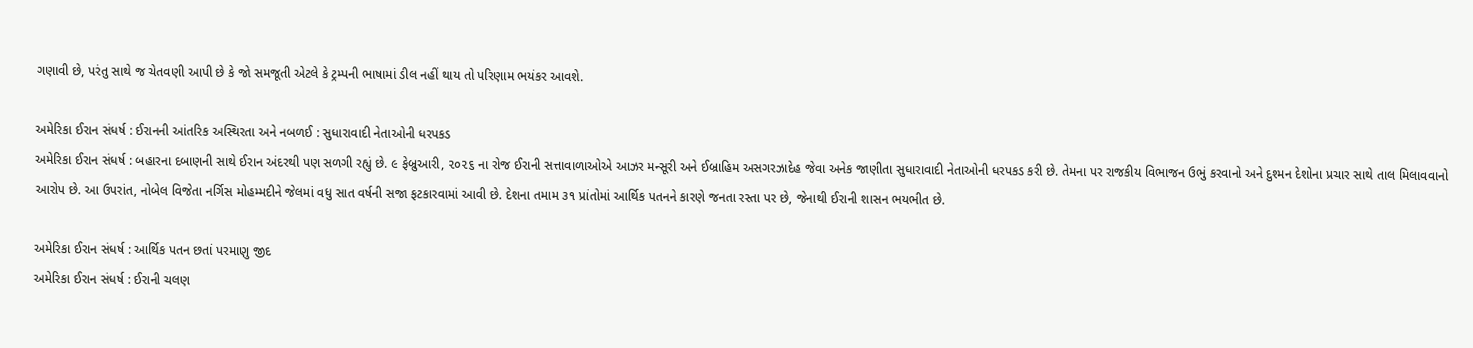ગણાવી છે, પરંતુ સાથે જ ચેતવણી આપી છે કે જો સમજૂતી એટલે કે ટ્રમ્પની ભાષામાં ડીલ નહીં થાય તો પરિણામ ભયંકર આવશે.

અમેરિકા ઈરાન સંધર્ષ : ઈરાનની આંતરિક અસ્થિરતા અને નબળઈ : સુધારાવાદી નેતાઓની ધરપકડ
અમેરિકા ઈરાન સંધર્ષ : બહારના દબાણની સાથે ઈરાન અંદરથી પણ સળગી રહ્યું છે. ૯ ફેબ્રુઆરી, ૨૦૨૬ ના રોજ ઈરાની સત્તાવાળાઓએ આઝર મન્સૂરી અને ઈબ્રાહિમ અસગરઝાદેહ જેવા અનેક જાણીતા સુધારાવાદી નેતાઓની ધરપકડ કરી છે. તેમના પર રાજકીય વિભાજન ઉભું કરવાનો અને દુશ્મન દેશોના પ્રચાર સાથે તાલ મિલાવવાનો આરોપ છે. આ ઉપરાંત, નોબેલ વિજેતા નર્ગિસ મોહમ્મદીને જેલમાં વધુ સાત વર્ષની સજા ફટકારવામાં આવી છે. દેશના તમામ ૩૧ પ્રાંતોમાં આર્થિક પતનને કારણે જનતા રસ્તા પર છે, જેનાથી ઈરાની શાસન ભયભીત છે.

અમેરિકા ઈરાન સંધર્ષ : આર્થિક પતન છતાં પરમાણુ જીદ
અમેરિકા ઈરાન સંધર્ષ : ઈરાની ચલણ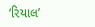‘રિયાલ’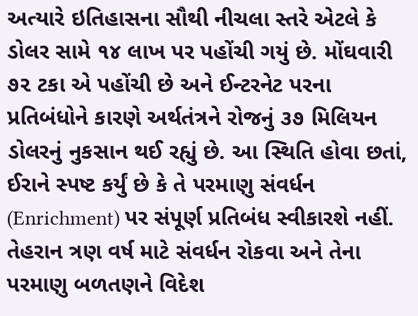અત્યારે ઇતિહાસના સૌથી નીચલા સ્તરે એટલે કે ડોલર સામે ૧૪ લાખ પર પહોંચી ગયું છે. મોંઘવારી ૭૨ ટકા એ પહોંચી છે અને ઈન્ટરનેટ પરના પ્રતિબંધોને કારણે અર્થતંત્રને રોજનું ૩૭ મિલિયન ડોલરનું નુકસાન થઈ રહ્યું છે. આ સ્થિતિ હોવા છતાં, ઈરાને સ્પષ્ટ કર્યું છે કે તે પરમાણુ સંવર્ધન (Enrichment) પર સંપૂર્ણ પ્રતિબંધ સ્વીકારશે નહીં. તેહરાન ત્રણ વર્ષ માટે સંવર્ધન રોકવા અને તેના પરમાણુ બળતણને વિદેશ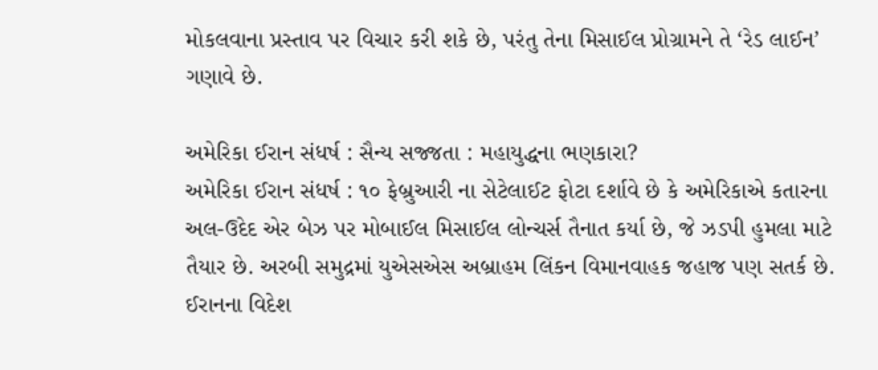મોકલવાના પ્રસ્તાવ પર વિચાર કરી શકે છે, પરંતુ તેના મિસાઈલ પ્રોગ્રામને તે ‘રેડ લાઈન’ ગણાવે છે.

અમેરિકા ઈરાન સંધર્ષ : સૈન્ય સજ્જતા : મહાયુદ્ધના ભણકારા?
અમેરિકા ઈરાન સંધર્ષ : ૧૦ ફેબ્રુઆરી ના સેટેલાઈટ ફોટા દર્શાવે છે કે અમેરિકાએ કતારના અલ-ઉદેદ એર બેઝ પર મોબાઈલ મિસાઈલ લોન્ચર્સ તૈનાત કર્યા છે, જે ઝડપી હુમલા માટે તૈયાર છે. અરબી સમુદ્રમાં યુએસએસ અબ્રાહમ લિંકન વિમાનવાહક જહાજ પણ સતર્ક છે. ઈરાનના વિદેશ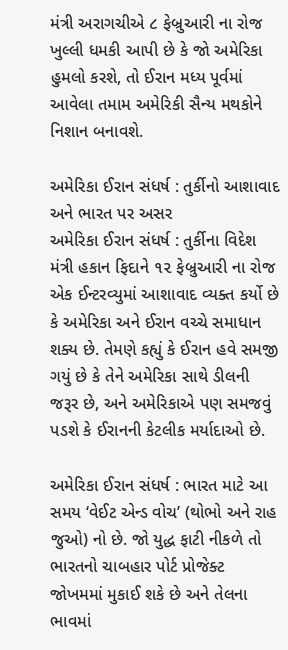મંત્રી અરાગચીએ ૮ ફેબ્રુઆરી ના રોજ ખુલ્લી ધમકી આપી છે કે જો અમેરિકા હુમલો કરશે, તો ઈરાન મધ્ય પૂર્વમાં આવેલા તમામ અમેરિકી સૈન્ય મથકોને નિશાન બનાવશે.

અમેરિકા ઈરાન સંધર્ષ : તુર્કીનો આશાવાદ અને ભારત પર અસર
અમેરિકા ઈરાન સંધર્ષ : તુર્કીના વિદેશ મંત્રી હકાન ફિદાને ૧૨ ફેબ્રુઆરી ના રોજ એક ઈન્ટરવ્યુમાં આશાવાદ વ્યક્ત કર્યો છે કે અમેરિકા અને ઈરાન વચ્ચે સમાધાન શક્ય છે. તેમણે કહ્યું કે ઈરાન હવે સમજી ગયું છે કે તેને અમેરિકા સાથે ડીલની જરૂર છે, અને અમેરિકાએ પણ સમજવું પડશે કે ઈરાનની કેટલીક મર્યાદાઓ છે.

અમેરિકા ઈરાન સંધર્ષ : ભારત માટે આ સમય ‘વેઈટ એન્ડ વોચ’ (થોભો અને રાહ જુઓ) નો છે. જો યુદ્ધ ફાટી નીકળે તો ભારતનો ચાબહાર પોર્ટ પ્રોજેક્ટ જોખમમાં મુકાઈ શકે છે અને તેલના ભાવમાં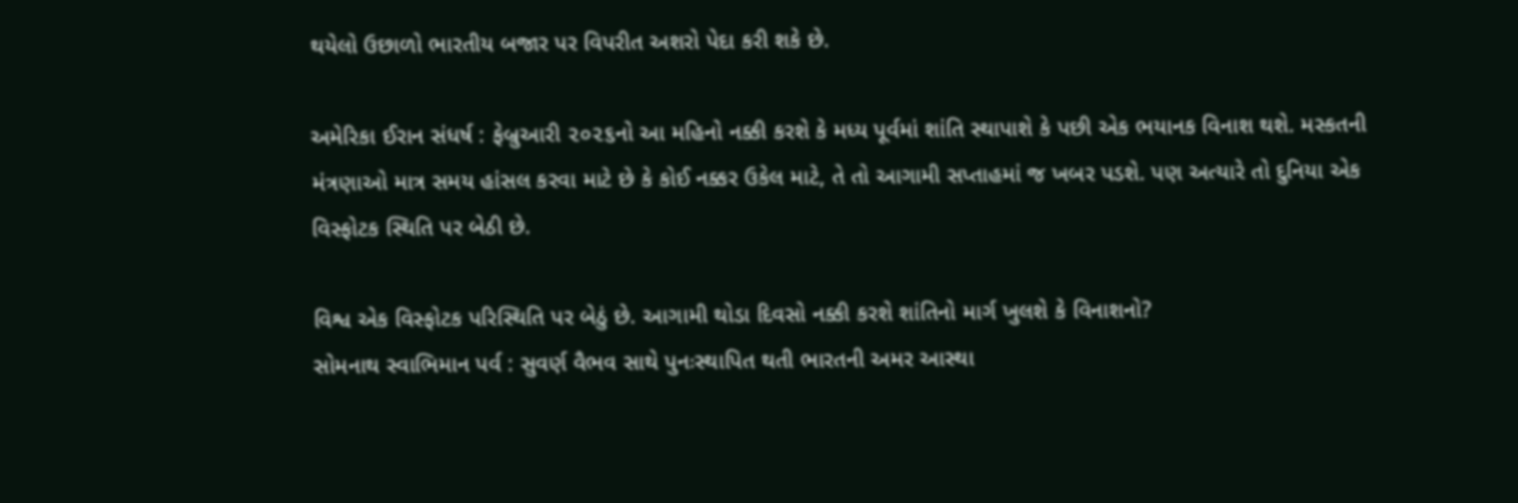થયેલો ઉછાળો ભારતીય બજાર પર વિપરીત અશરો પેદા કરી શકે છે.

અમેરિકા ઈરાન સંધર્ષ : ફેબ્રુઆરી ૨૦૨૬નો આ મહિનો નક્કી કરશે કે મધ્ય પૂર્વમાં શાંતિ સ્થાપાશે કે પછી એક ભયાનક વિનાશ થશે. મસ્કતની મંત્રણાઓ માત્ર સમય હાંસલ કરવા માટે છે કે કોઈ નક્કર ઉકેલ માટે, તે તો આગામી સપ્તાહમાં જ ખબર પડશે. પણ અત્યારે તો દુનિયા એક વિસ્ફોટક સ્થિતિ પર બેઠી છે.

વિશ્વ એક વિસ્ફોટક પરિસ્થિતિ પર બેઠું છે. આગામી થોડા દિવસો નક્કી કરશે શાંતિનો માર્ગ ખુલશે કે વિનાશનો?
સોમનાથ સ્વાભિમાન પર્વ : સુવર્ણ વૈભવ સાથે પુનઃસ્થાપિત થતી ભારતની અમર આસ્થા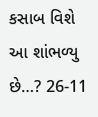કસાબ વિશે આ શાંભળ્યુ છે…? 26-11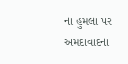ના હુમલા પર અમદાવાદના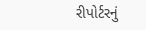રીપોર્ટરનું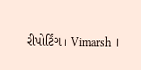રીપોર્ટિંગ । Vimarsh ।